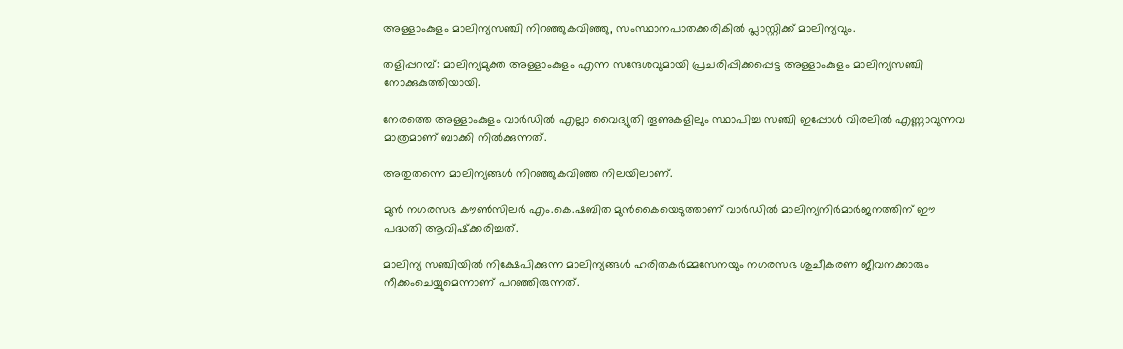അള്ളാംകുളം മാലിന്യസഞ്ചി നിറഞ്ഞുകവിഞ്ഞു, സംസ്ഥാനപാതക്കരികില്‍ പ്ലാസ്റ്റിക്ക് മാലിന്യവും.

തളിപ്പറമ്പ്: മാലിന്യമുക്ത അള്ളാംകുളം എന്ന സന്ദേശവുമായി പ്രചരിപ്പിക്കപ്പെട്ട അള്ളാംകുളം മാലിന്യസഞ്ചി നോക്കുകുത്തിയായി.

നേരത്തെ അള്ളാംകുളം വാര്‍ഡില്‍ എല്ലാ വൈദ്യുതി തൂണുകളിലും സ്ഥാപിച്ച സഞ്ചി ഇപ്പോള്‍ വിരലില്‍ എണ്ണാവുന്നവ മാത്രമാണ് ബാക്കി നില്‍ക്കുന്നത്.

അതുതന്നെ മാലിന്യങ്ങള്‍ നിറഞ്ഞുകവിഞ്ഞ നിലയിലാണ്.

മുന്‍ നഗരസഭ കൗണ്‍സിലര്‍ എം.കെ.ഷബിത മുന്‍കൈയെടുത്താണ് വാര്‍ഡില്‍ മാലിന്യനിര്‍മാര്‍ജനത്തിന് ഈ പദ്ധതി ആവിഷ്‌ക്കരിച്ചത്.

മാലിന്യ സഞ്ചിയില്‍ നിക്ഷേപിക്കുന്ന മാലിന്യങ്ങള്‍ ഹരിതകര്‍മ്മസേനയും നഗരസഭ ശുചീകരണ ജീവനക്കാരും നീക്കംചെയ്യുമെന്നാണ് പറഞ്ഞിരുന്നത്.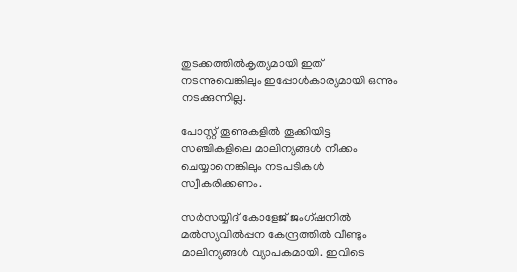തുടക്കത്തില്‍കൃത്യമായി ഇത് നടന്നുവെങ്കിലും ഇപ്പോള്‍കാര്യമായി ഒന്നും നടക്കുന്നില്ല.

പോസ്റ്റ് തൂണുകളില്‍ തൂക്കിയിട്ട സഞ്ചികളിലെ മാലിന്യങ്ങള്‍ നീക്കം ചെയ്യാനെങ്കിലും നടപടികള്‍ സ്വീകരിക്കണം.

സര്‍സയ്യിദ് കോളേജ് ജംഗ്ഷനില്‍ മല്‍സ്യവില്‍പ്പന കേന്ദ്രത്തില്‍ വീണ്ടും മാലിന്യങ്ങള്‍ വ്യാപകമായി. ഇവിടെ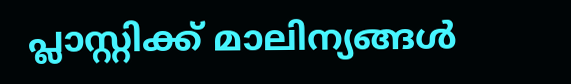പ്ലാസ്റ്റിക്ക് മാലിന്യങ്ങള്‍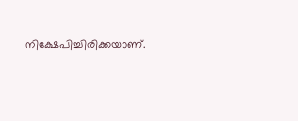നിക്ഷേപിച്ചിരിക്കയാണ്.